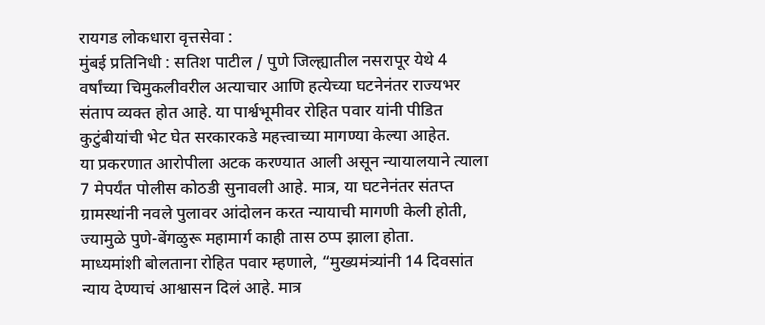रायगड लोकधारा वृत्तसेवा :
मुंबई प्रतिनिधी : सतिश पाटील / पुणे जिल्ह्यातील नसरापूर येथे 4 वर्षांच्या चिमुकलीवरील अत्याचार आणि हत्येच्या घटनेनंतर राज्यभर संताप व्यक्त होत आहे. या पार्श्वभूमीवर रोहित पवार यांनी पीडित कुटुंबीयांची भेट घेत सरकारकडे महत्त्वाच्या मागण्या केल्या आहेत.
या प्रकरणात आरोपीला अटक करण्यात आली असून न्यायालयाने त्याला 7 मेपर्यंत पोलीस कोठडी सुनावली आहे. मात्र, या घटनेनंतर संतप्त ग्रामस्थांनी नवले पुलावर आंदोलन करत न्यायाची मागणी केली होती, ज्यामुळे पुणे-बेंगळुरू महामार्ग काही तास ठप्प झाला होता.
माध्यमांशी बोलताना रोहित पवार म्हणाले, “मुख्यमंत्र्यांनी 14 दिवसांत न्याय देण्याचं आश्वासन दिलं आहे. मात्र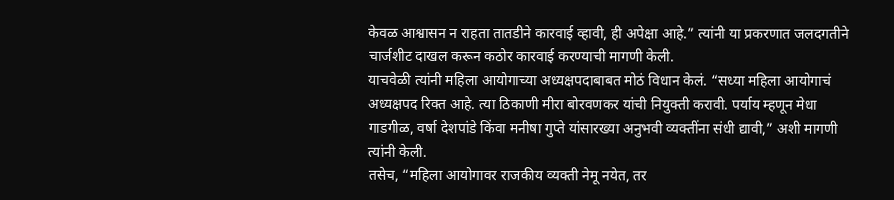केवळ आश्वासन न राहता तातडीने कारवाई व्हावी, ही अपेक्षा आहे.” त्यांनी या प्रकरणात जलदगतीने चार्जशीट दाखल करून कठोर कारवाई करण्याची मागणी केली.
याचवेळी त्यांनी महिला आयोगाच्या अध्यक्षपदाबाबत मोठं विधान केलं. “सध्या महिला आयोगाचं अध्यक्षपद रिक्त आहे. त्या ठिकाणी मीरा बोरवणकर यांची नियुक्ती करावी. पर्याय म्हणून मेधा गाडगीळ, वर्षा देशपांडे किंवा मनीषा गुप्ते यांसारख्या अनुभवी व्यक्तींना संधी द्यावी,” अशी मागणी त्यांनी केली.
तसेच, “महिला आयोगावर राजकीय व्यक्ती नेमू नयेत, तर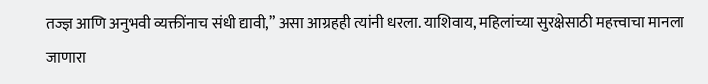तज्ज्ञ आणि अनुभवी व्यक्तींनाच संधी द्यावी,” असा आग्रहही त्यांनी धरला. याशिवाय, महिलांच्या सुरक्षेसाठी महत्त्वाचा मानला जाणारा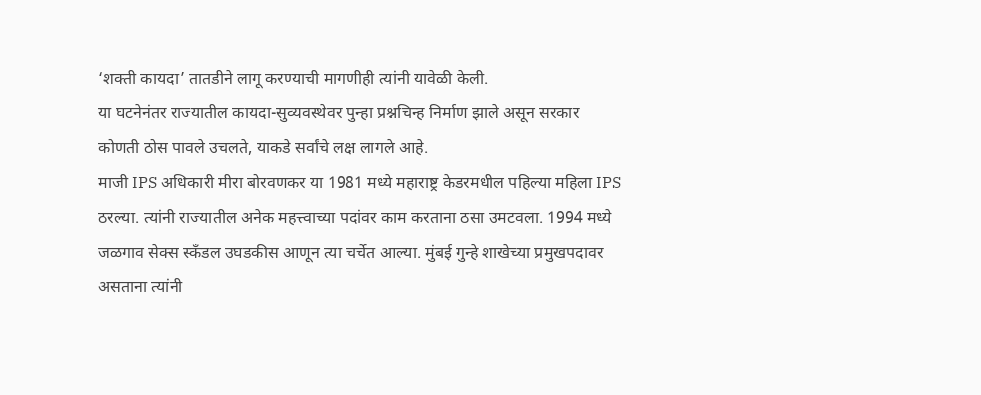‘शक्ती कायदा’ तातडीने लागू करण्याची मागणीही त्यांनी यावेळी केली.
या घटनेनंतर राज्यातील कायदा-सुव्यवस्थेवर पुन्हा प्रश्नचिन्ह निर्माण झाले असून सरकार कोणती ठोस पावले उचलते, याकडे सर्वांचे लक्ष लागले आहे.
माजी IPS अधिकारी मीरा बोरवणकर या 1981 मध्ये महाराष्ट्र केडरमधील पहिल्या महिला IPS ठरल्या. त्यांनी राज्यातील अनेक महत्त्वाच्या पदांवर काम करताना ठसा उमटवला. 1994 मध्ये जळगाव सेक्स स्कँडल उघडकीस आणून त्या चर्चेत आल्या. मुंबई गुन्हे शाखेच्या प्रमुखपदावर असताना त्यांनी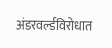अंडरवर्ल्डविरोधात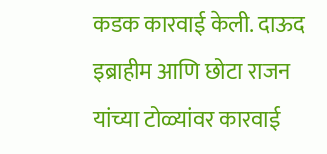कडक कारवाई केली. दाऊद इब्राहीम आणि छोटा राजन यांच्या टोळ्यांवर कारवाई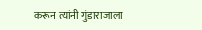करून त्यांनी गुंडाराजाला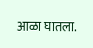आळा घातला.